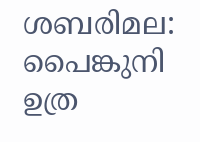ശബരിമല: പൈങ്കുനി ഉത്ര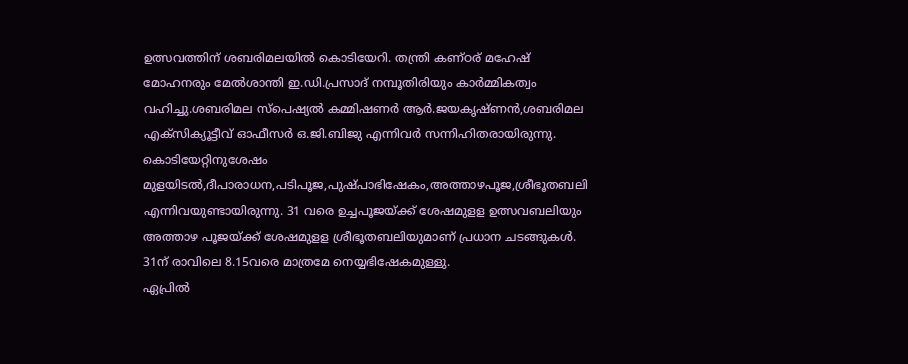ഉത്സവത്തിന് ശബരിമലയിൽ കൊടിയേറി. തന്ത്രി കണ്ഠര് മഹേഷ് മോഹനരും മേൽശാന്തി ഇ.ഡി.പ്രസാദ് നമ്പൂതിരിയും കാർമ്മികത്വം വഹിച്ചു.ശബരിമല സ്പെഷ്യൽ കമ്മിഷണർ ആർ.ജയകൃഷ്ണൻ,ശബരിമല എക്സിക്യൂട്ടീവ് ഓഫീസർ ഒ.ജി.ബിജു എന്നിവർ സന്നിഹിതരായിരുന്നു.
കൊടിയേറ്റിനുശേഷം മുളയിടൽ,ദീപാരാധന,പടിപൂജ,പുഷ്പാഭിഷേകം,അത്താഴപൂജ,ശ്രീഭൂതബലി എന്നിവയുണ്ടായിരുന്നു. 31 വരെ ഉച്ചപൂജയ്ക്ക് ശേഷമുളള ഉത്സവബലിയും അത്താഴ പൂജയ്ക്ക് ശേഷമുളള ശ്രീഭൂതബലിയുമാണ് പ്രധാന ചടങ്ങുകൾ. 31ന് രാവിലെ 8.15വരെ മാത്രമേ നെയ്യഭിഷേകമുള്ളു.
ഏപ്രിൽ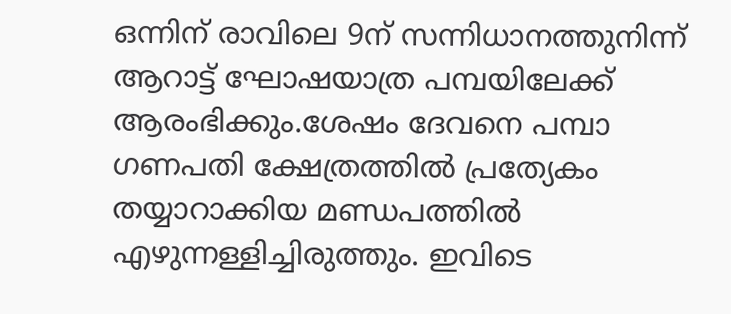ഒന്നിന് രാവിലെ 9ന് സന്നിധാനത്തുനിന്ന് ആറാട്ട് ഘോഷയാത്ര പമ്പയിലേക്ക് ആരംഭിക്കും.ശേഷം ദേവനെ പമ്പാ ഗണപതി ക്ഷേത്രത്തിൽ പ്രത്യേകം തയ്യാറാക്കിയ മണ്ഡപത്തിൽ എഴുന്നള്ളിച്ചിരുത്തും. ഇവിടെ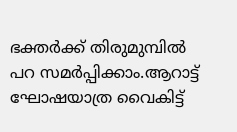ഭക്തർക്ക് തിരുമുമ്പിൽ പറ സമർപ്പിക്കാം.ആറാട്ട് ഘോഷയാത്ര വൈകിട്ട്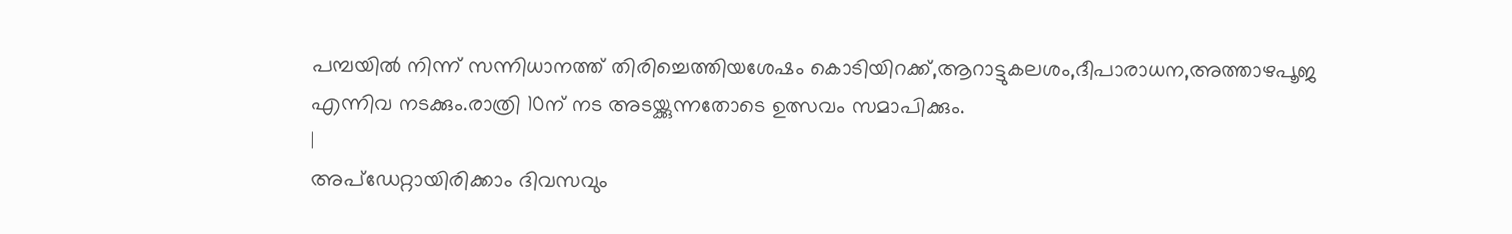പമ്പയിൽ നിന്ന് സന്നിധാനത്ത് തിരിച്ചെത്തിയശേഷം കൊടിയിറക്ക്,ആറാട്ടുകലശം,ദീപാരാധന,അത്താഴപൂജ എന്നിവ നടക്കും.രാത്രി 10ന് നട അടയ്ക്കുന്നതോടെ ഉത്സവം സമാപിക്കും.
|
അപ്ഡേറ്റായിരിക്കാം ദിവസവും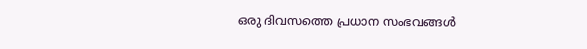ഒരു ദിവസത്തെ പ്രധാന സംഭവങ്ങൾ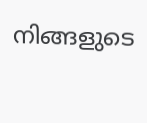നിങ്ങളുടെ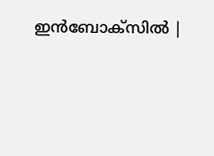ഇൻബോക്സിൽ |